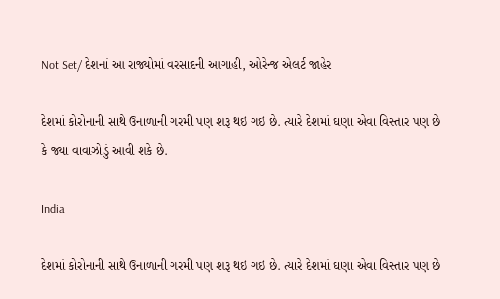Not Set/ દેશનાં આ રાજ્યોમાં વરસાદની આગાહી, ઓરેન્જ એલર્ટ જાહેર

દેશમાં કોરોનાની સાથે ઉનાળાની ગરમી પણ શરૂ થઇ ગઇ છે. ત્યારે દેશમાં ઘણા એવા વિસ્તાર પણ છે કે જ્યા વાવાઝોડું આવી શકે છે.

India

દેશમાં કોરોનાની સાથે ઉનાળાની ગરમી પણ શરૂ થઇ ગઇ છે. ત્યારે દેશમાં ઘણા એવા વિસ્તાર પણ છે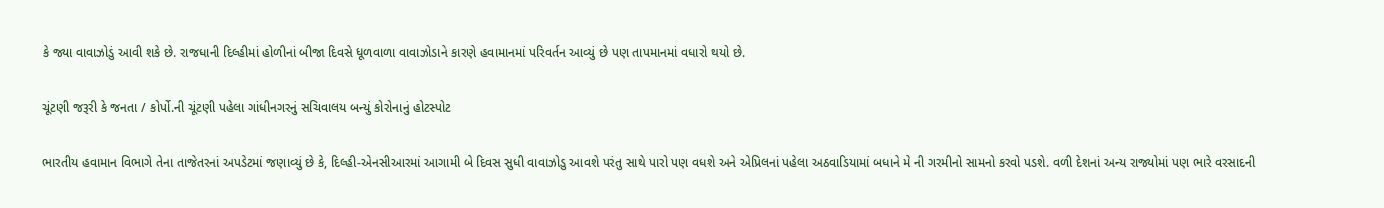કે જ્યા વાવાઝોડું આવી શકે છે. રાજધાની દિલ્હીમાં હોળીનાં બીજા દિવસે ધૂળવાળા વાવાઝોડાને કારણે હવામાનમાં પરિવર્તન આવ્યું છે પણ તાપમાનમાં વધારો થયો છે.

ચૂંટણી જરૂરી કે જનતા / કોર્પો.ની ચૂંટણી પહેલા ગાંધીનગરનું સચિવાલય બન્યું કોરોનાનું હોટસ્પોટ

ભારતીય હવામાન વિભાગે તેના તાજેતરનાં અપડેટમાં જણાવ્યું છે કે, દિલ્હી-એનસીઆરમાં આગામી બે દિવસ સુધી વાવાઝોડુ આવશે પરંતુ સાથે પારો પણ વધશે અને એપ્રિલનાં પહેલા અઠવાડિયામાં બધાને મે ની ગરમીનો સામનો કરવો પડશે. વળી દેશનાં અન્ય રાજ્યોમાં પણ ભારે વરસાદની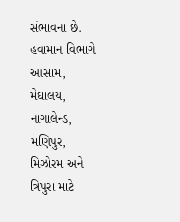સંભાવના છે. હવામાન વિભાગે આસામ, મેઘાલય, નાગાલેન્ડ, મણિપુર, મિઝોરમ અને ત્રિપુરા માટે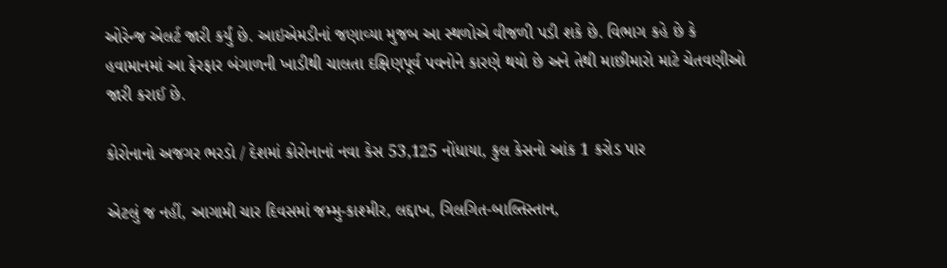ઓરેન્જ એલર્ટ જારી કર્યું છે. આઇએમડીનાં જણાવ્યા મુજબ આ સ્થળોએ વીજળી પડી શકે છે. વિભાગ કહે છે કે હવામાનમાં આ ફેરફાર બંગાળની ખાડીથી ચાલતા દક્ષિણપૂર્વ પવનોને કારણે થયો છે અને તેથી માછીમારો માટે ચેતવણીઓ જારી કરાઈ છે.

કોરોનાનો અજગર ભરડો / દેશમાં કોરોનાનાં નવા કેસ 53,125 નોંધાયા, કુલ કેસનો આંક 1 કરોડ પાર

એટલું જ નહીં, આગામી ચાર દિવસમાં જમ્મુ-કાશ્મીર, લદ્દાખ, ગિલગિત-બાલ્તિસ્તાન,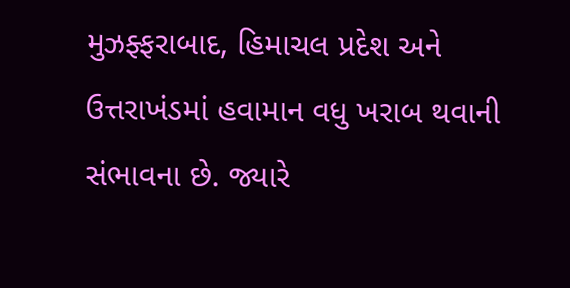મુઝફ્ફરાબાદ, હિમાચલ પ્રદેશ અને ઉત્તરાખંડમાં હવામાન વધુ ખરાબ થવાની સંભાવના છે. જ્યારે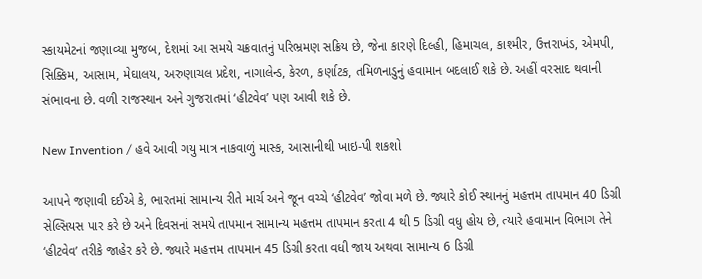સ્કાયમેટનાં જણાવ્યા મુજબ, દેશમાં આ સમયે ચક્રવાતનું પરિભ્રમણ સક્રિય છે, જેના કારણે દિલ્હી, હિમાચલ, કાશ્મીર, ઉત્તરાખંડ, એમપી, સિક્કિમ, આસામ, મેઘાલય, અરુણાચલ પ્રદેશ, નાગાલેન્ડ, કેરળ, કર્ણાટક, તમિળનાડુનું હવામાન બદલાઈ શકે છે. અહીં વરસાદ થવાની સંભાવના છે. વળી રાજસ્થાન અને ગુજરાતમાં ‘હીટવેવ’ પણ આવી શકે છે.

New Invention / હવે આવી ગયુ માત્ર નાકવાળું માસ્ક, આસાનીથી ખાઇ-પી શકશો

આપને જણાવી દઈએ કે, ભારતમાં સામાન્ય રીતે માર્ચ અને જૂન વચ્ચે ‘હીટવેવ’ જોવા મળે છે. જ્યારે કોઈ સ્થાનનું મહત્તમ તાપમાન 40 ડિગ્રી સેલ્સિયસ પાર કરે છે અને દિવસનાં સમયે તાપમાન સામાન્ય મહત્તમ તાપમાન કરતા 4 થી 5 ડિગ્રી વધુ હોય છે, ત્યારે હવામાન વિભાગ તેને ‘હીટવેવ’ તરીકે જાહેર કરે છે. જ્યારે મહત્તમ તાપમાન 45 ડિગ્રી કરતા વધી જાય અથવા સામાન્ય 6 ડિગ્રી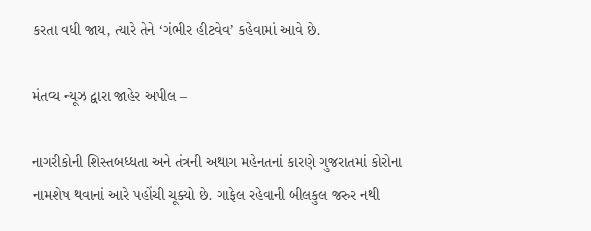કરતા વધી જાય, ત્યારે તેને ‘ગંભીર હીટવેવ’ કહેવામાં આવે છે.

મંતવ્ય ન્યૂઝ દ્વારા જાહેર અપીલ –

નાગરીકોની શિસ્તબધ્ધતા અને તંત્રની અથાગ મહેનતનાં કારણે ગુજરાતમાં કોરોના નામશેષ થવાનાં આરે પહોંચી ચૂક્યો છે. ગાફેલ રહેવાની બીલકુલ જરુર નથી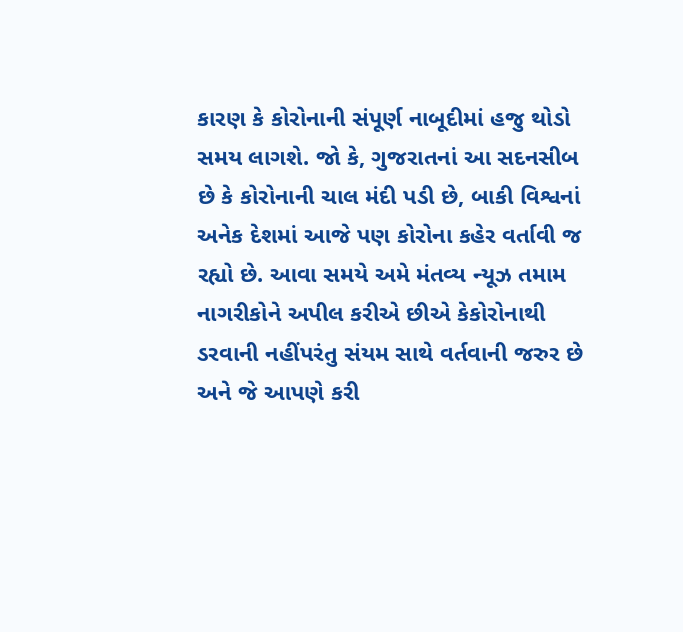કારણ કે કોરોનાની સંપૂર્ણ નાબૂદીમાં હજુ થોડો સમય લાગશે. જો કે, ગુજરાતનાં આ સદનસીબ છે કે કોરોનાની ચાલ મંદી પડી છે, બાકી વિશ્વનાં અનેક દેશમાં આજે પણ કોરોના કહેર વર્તાવી જ રહ્યો છે. આવા સમયે અમે મંતવ્ય ન્યૂઝ તમામ નાગરીકોને અપીલ કરીએ છીએ કેકોરોનાથી ડરવાની નહીંપરંતુ સંયમ સાથે વર્તવાની જરુર છે અને જે આપણે કરી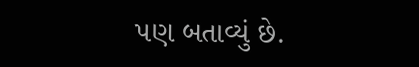પણ બતાવ્યું છે.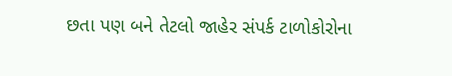છતા પણ બને તેટલો જાહેર સંપર્ક ટાળોકોરોના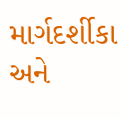માર્ગદર્શીકા અને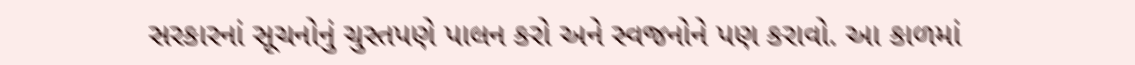સરકારનાં સૂચનોનું ચુસ્તપણે પાલન કરો અને સ્વજનોને પણ કરાવો. આ કાળમાં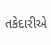તકેદારીએ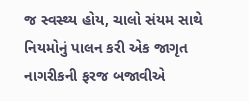જ સ્વસ્થ્ય હોય, ચાલો સંયમ સાથે નિયમોનું પાલન કરી એક જાગૃત નાગરીકની ફરજ બજાવીએ